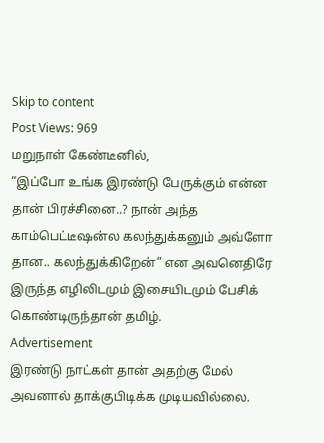Skip to content
Post Views: 969
மறுநாள் கேண்டீனில்,
“இப்போ உங்க இரண்டு பேருக்கும் என்ன தான் பிரச்சினை..? நான் அந்த காம்பெட்டீஷன்ல கலந்துக்கனும் அவ்ளோ தான.. கலந்துக்கிறேன்” என அவனெதிரே இருந்த எழிலிடமும் இசையிடமும் பேசிக் கொண்டிருந்தான் தமிழ்.
Advertisement
இரண்டு நாட்கள் தான் அதற்கு மேல் அவனால் தாக்குபிடிக்க முடியவில்லை.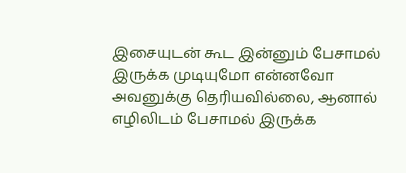இசையுடன் கூட இன்னும் பேசாமல் இருக்க முடியுமோ என்னவோ அவனுக்கு தெரியவில்லை, ஆனால் எழிலிடம் பேசாமல் இருக்க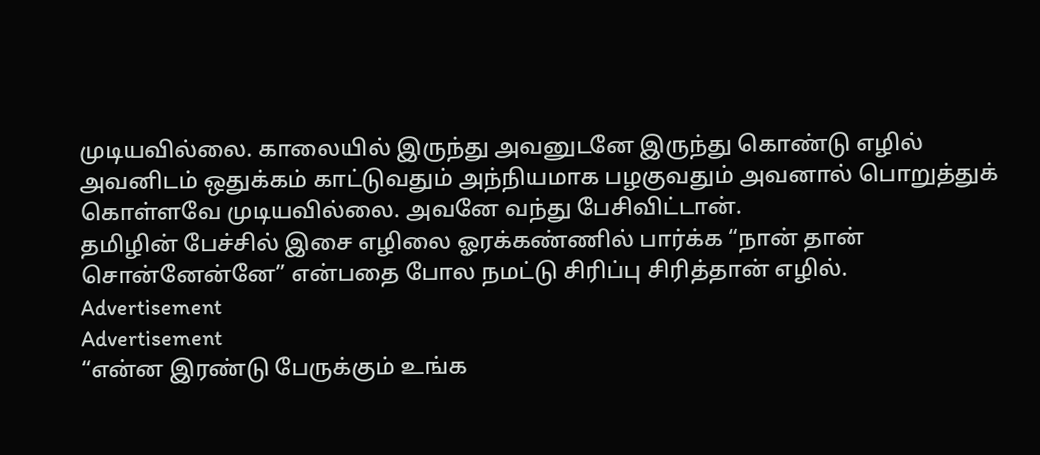முடியவில்லை. காலையில் இருந்து அவனுடனே இருந்து கொண்டு எழில் அவனிடம் ஒதுக்கம் காட்டுவதும் அந்நியமாக பழகுவதும் அவனால் பொறுத்துக் கொள்ளவே முடியவில்லை. அவனே வந்து பேசிவிட்டான்.
தமிழின் பேச்சில் இசை எழிலை ஓரக்கண்ணில் பார்க்க “நான் தான் சொன்னேன்னே” என்பதை போல நமட்டு சிரிப்பு சிரித்தான் எழில்.
Advertisement
Advertisement
“என்ன இரண்டு பேருக்கும் உங்க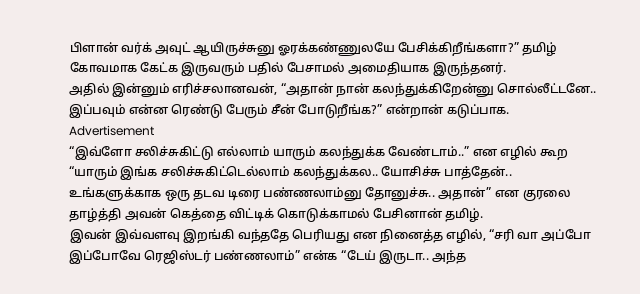பிளான் வர்க் அவுட் ஆயிருச்சுனு ஓரக்கண்ணுலயே பேசிக்கிறீங்களா?” தமிழ் கோவமாக கேட்க இருவரும் பதில் பேசாமல் அமைதியாக இருந்தனர்.
அதில் இன்னும் எரிச்சலானவன், “அதான் நான் கலந்துக்கிறேன்னு சொல்லீட்டனே.. இப்பவும் என்ன ரெண்டு பேரும் சீன் போடுறீங்க?” என்றான் கடுப்பாக.
Advertisement
“இவ்ளோ சலிச்சுகிட்டு எல்லாம் யாரும் கலந்துக்க வேண்டாம்..” என எழில் கூற “யாரும் இங்க சலிச்சுகிட்டெல்லாம் கலந்துக்கல.. யோசிச்சு பாத்தேன்.. உங்களுக்காக ஒரு தடவ டிரை பண்ணலாம்னு தோனுச்சு.. அதான்” என குரலை தாழ்த்தி அவன் கெத்தை விட்டிக் கொடுக்காமல் பேசினான் தமிழ்.
இவன் இவ்வளவு இறங்கி வந்ததே பெரியது என நினைத்த எழில், “சரி வா அப்போ இப்போவே ரெஜிஸ்டர் பண்ணலாம்” என்க “டேய் இருடா.. அந்த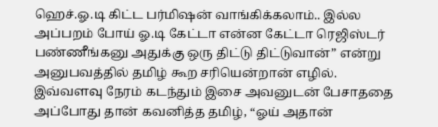ஹெச்.ஓ.டி கிட்ட பர்மிஷன் வாங்கிக்கலாம்.. இல்ல அப்பறம் போய் ஓ.டி கேட்டா என்ன கேட்டா ரெஜிஸ்டர் பண்ணீங்கனு அதுக்கு ஒரு திட்டு திட்டுவான்” என்று அனுபவத்தில் தமிழ் கூற சரியென்றான் எழில்.
இவ்வளவு நேரம் கடந்தும் இசை அவனுடன் பேசாததை அப்போது தான் கவனித்த தமிழ், “ஓய் அதான்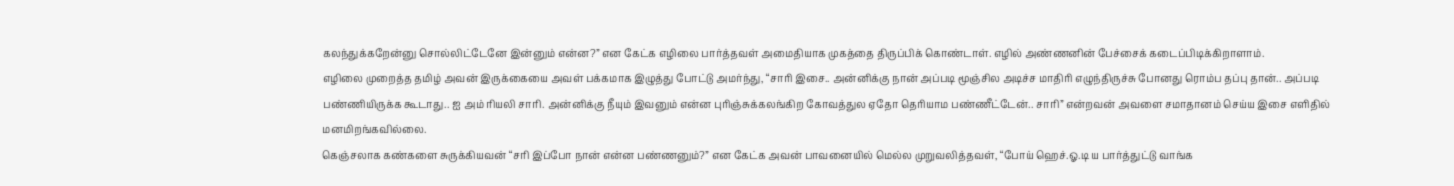கலந்துக்கறேன்னு சொல்லிட்டேனே இன்னும் என்ன?” என கேட்க எழிலை பார்த்தவள் அமைதியாக முகத்தை திருப்பிக் கொண்டாள். எழில் அண்ணனின் பேச்சைக் கடைப்பிடிக்கிறாளாம்.
எழிலை முறைத்த தமிழ் அவன் இருக்கையை அவள் பக்கமாக இழுத்து போட்டு அமர்ந்து, “சாரி இசை.. அன்னிக்கு நான் அப்படி மூஞ்சில அடிச்ச மாதிரி எழுந்திருச்சு போனது ரொம்ப தப்பு தான்.. அப்படி பண்ணியிருக்க கூடாது.. ஐ அம் ரியலி சாரி. அன்னிக்கு நீயும் இவனும் என்ன புரிஞ்சுக்கலங்கிற கோவத்துல ஏதோ தெரியாம பண்ணீட்டேன்.. சாரி” என்றவன் அவளை சமாதானம் செய்ய இசை எளிதில் மனமிறங்கவில்லை.
கெஞ்சலாக கண்களை சுருக்கியவன் “சரி இப்போ நான் என்ன பண்ணனும்?” என கேட்க அவன் பாவனையில் மெல்ல முறுவலித்தவள், “போய் ஹெச்.ஓ.டி ய பார்த்துட்டு வாங்க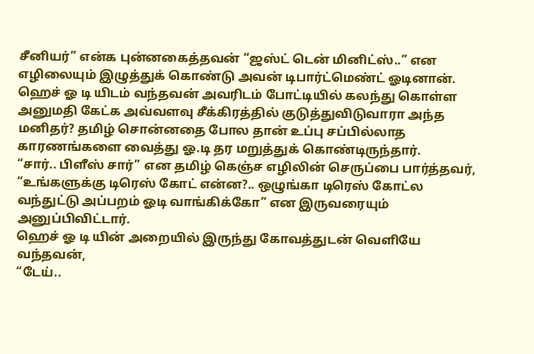சீனியர்” என்க புன்னகைத்தவன் “ஜஸ்ட் டென் மினிட்ஸ்..” என எழிலையும் இழுத்துக் கொண்டு அவன் டிபார்ட்மெண்ட் ஓடினான்.
ஹெச் ஓ டி யிடம் வந்தவன் அவரிடம் போட்டியில் கலந்து கொள்ள அனுமதி கேட்க அவ்வளவு சீக்கிரத்தில் குடுத்துவிடுவாரா அந்த மனிதர்? தமிழ் சொன்னதை போல தான் உப்பு சப்பில்லாத காரணங்களை வைத்து ஓ.டி தர மறுத்துக் கொண்டிருந்தார்.
“சார்.. பிளீஸ் சார்” என தமிழ் கெஞ்ச எழிலின் செருப்பை பார்த்தவர், “உங்களுக்கு டிரெஸ் கோட் என்ன?.. ஒழுங்கா டிரெஸ் கோட்ல வந்துட்டு அப்பறம் ஓடி வாங்கிக்கோ” என இருவரையும் அனுப்பிவிட்டார்.
ஹெச் ஓ டி யின் அறையில் இருந்து கோவத்துடன் வெளியே வந்தவன்,
“டேய்..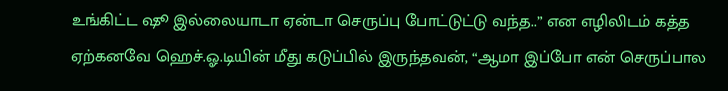உங்கிட்ட ஷூ இல்லையாடா ஏன்டா செருப்பு போட்டுட்டு வந்த..” என எழிலிடம் கத்த ஏற்கனவே ஹெச்.ஓ.டியின் மீது கடுப்பில் இருந்தவன், “ஆமா இப்போ என் செருப்பால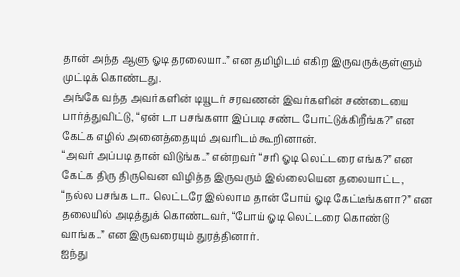தான் அந்த ஆளு ஓடி தரலையா..” என தமிழிடம் எகிற இருவருக்குள்ளும் முட்டிக் கொண்டது.
அங்கே வந்த அவர்களின் டியூடர் சரவணன் இவர்களின் சண்டையை பார்த்துவிட்டு, “ஏன் டா பசங்களா இப்படி சண்ட போட்டுக்கிறீங்க?” என கேட்க எழில் அனைத்தையும் அவரிடம் கூறினான்.
“அவர் அப்படி தான் விடுங்க..” என்றவர் “சரி ஓடி லெட்டரை எங்க?” என கேட்க திரு திருவென விழித்த இருவரும் இல்லையென தலையாட்ட, “நல்ல பசங்க டா.. லெட்டரே இல்லாம தான் போய் ஓடி கேட்டீங்களா?” என தலையில் அடித்துக் கொண்டவர், “போய் ஓடி லெட்டரை கொண்டு வாங்க..” என இருவரையும் துரத்தினார்.
ஐந்து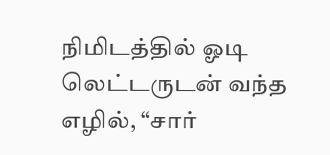நிமிடத்தில் ஓடி லெட்டருடன் வந்த எழில், “சார்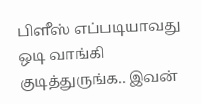பிளீஸ் எப்படியாவது ஒடி வாங்கி குடித்துருங்க.. இவன்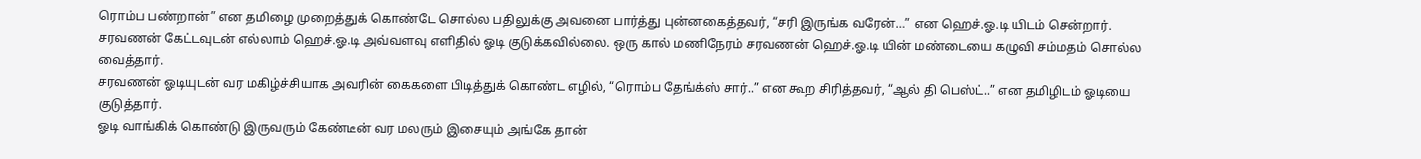ரொம்ப பண்றான்” என தமிழை முறைத்துக் கொண்டே சொல்ல பதிலுக்கு அவனை பார்த்து புன்னகைத்தவர், “சரி இருங்க வரேன்…” என ஹெச்.ஓ.டி யிடம் சென்றார்.
சரவணன் கேட்டவுடன் எல்லாம் ஹெச்.ஓ.டி அவ்வளவு எளிதில் ஓடி குடுக்கவில்லை. ஒரு கால் மணிநேரம் சரவணன் ஹெச்.ஓ.டி யின் மண்டையை கழுவி சம்மதம் சொல்ல வைத்தார்.
சரவணன் ஓடியுடன் வர மகிழ்ச்சியாக அவரின் கைகளை பிடித்துக் கொண்ட எழில், “ரொம்ப தேங்க்ஸ் சார்..” என கூற சிரித்தவர், “ஆல் தி பெஸ்ட்..” என தமிழிடம் ஓடியை குடுத்தார்.
ஓடி வாங்கிக் கொண்டு இருவரும் கேண்டீன் வர மலரும் இசையும் அங்கே தான்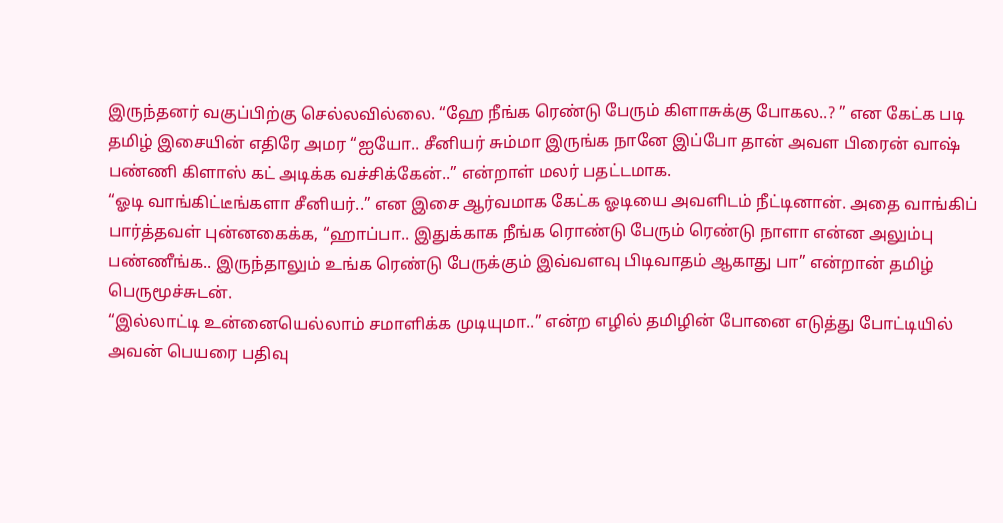இருந்தனர் வகுப்பிற்கு செல்லவில்லை. “ஹே நீங்க ரெண்டு பேரும் கிளாசுக்கு போகல..? ” என கேட்க படி தமிழ் இசையின் எதிரே அமர “ஐயோ.. சீனியர் சும்மா இருங்க நானே இப்போ தான் அவள பிரைன் வாஷ் பண்ணி கிளாஸ் கட் அடிக்க வச்சிக்கேன்..” என்றாள் மலர் பதட்டமாக.
“ஓடி வாங்கிட்டீங்களா சீனியர்..” என இசை ஆர்வமாக கேட்க ஓடியை அவளிடம் நீட்டினான். அதை வாங்கிப் பார்த்தவள் புன்னகைக்க, “ஹாப்பா.. இதுக்காக நீங்க ரொண்டு பேரும் ரெண்டு நாளா என்ன அலும்பு பண்ணீங்க.. இருந்தாலும் உங்க ரெண்டு பேருக்கும் இவ்வளவு பிடிவாதம் ஆகாது பா” என்றான் தமிழ் பெருமூச்சுடன்.
“இல்லாட்டி உன்னையெல்லாம் சமாளிக்க முடியுமா..” என்ற எழில் தமிழின் போனை எடுத்து போட்டியில் அவன் பெயரை பதிவு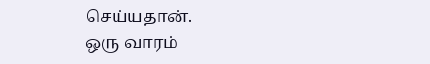செய்யதான்.
ஒரு வாரம்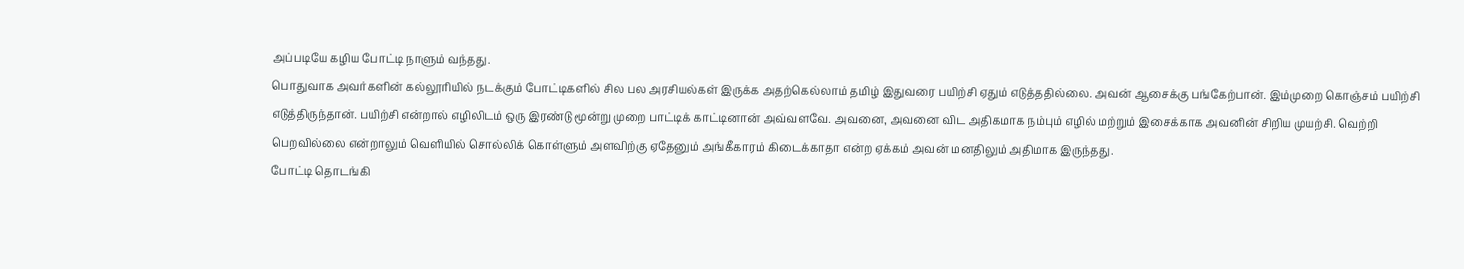அப்படியே கழிய போட்டி நாளும் வந்தது.
பொதுவாக அவர்களின் கல்லூரியில் நடக்கும் போட்டிகளில் சில பல அரசியல்கள் இருக்க அதற்கெல்லாம் தமிழ் இதுவரை பயிற்சி ஏதும் எடுத்ததில்லை. அவன் ஆசைக்கு பங்கேற்பான். இம்முறை கொஞ்சம் பயிற்சி எடுத்திருந்தான். பயிற்சி என்றால் எழிலிடம் ஒரு இரண்டு மூன்று முறை பாட்டிக் காட்டினான் அவ்வளவே. அவனை, அவனை விட அதிகமாக நம்பும் எழில் மற்றும் இசைக்காக அவனின் சிறிய முயற்சி. வெற்றி பெறவில்லை என்றாலும் வெளியில் சொல்லிக் கொள்ளும் அளவிற்கு ஏதேனும் அங்கீகாரம் கிடைக்காதா என்ற ஏக்கம் அவன் மனதிலும் அதிமாக இருந்தது.
போட்டி தொடங்கி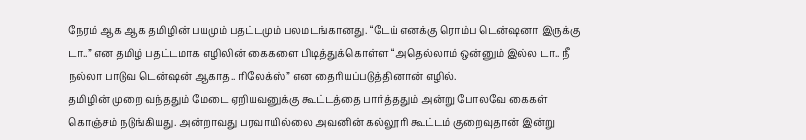நேரம் ஆக ஆக தமிழின் பயமும் பதட்டமும் பலமடங்கானது. “டேய் எனக்கு ரொம்ப டென்ஷனா இருக்கு டா..” என தமிழ் பதட்டமாக எழிலின் கைகளை பிடித்துக்கொள்ள “அதெல்லாம் ஒன்னும் இல்ல டா.. நீ நல்லா பாடுவ டென்ஷன் ஆகாத.. ரிலேக்ஸ்” என தைரியப்படுத்தினான் எழில்.
தமிழின் முறை வந்ததும் மேடை ஏறியவனுக்கு கூட்டத்தை பார்த்ததும் அன்று போலவே கைகள் கொஞ்சம் நடுங்கியது. அன்றாவது பரவாயில்லை அவனின் கல்லூரி கூட்டம் குறைவுதான் இன்று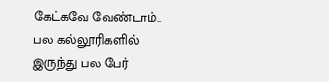கேட்கவே வேண்டாம்.. பல கல்லூரிகளில் இருந்து பல பேர்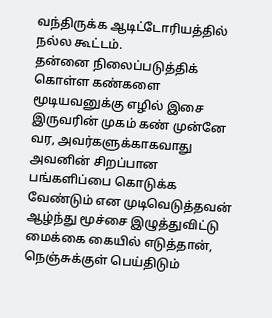வந்திருக்க ஆடிட்டோரியத்தில் நல்ல கூட்டம்.
தன்னை நிலைப்படுத்திக் கொள்ள கண்களை மூடியவனுக்கு எழில் இசை இருவரின் முகம் கண் முன்னே வர, அவர்களுக்காகவாது அவனின் சிறப்பான பங்களிப்பை கொடுக்க வேண்டும் என முடிவெடுத்தவன் ஆழ்ந்து மூச்சை இழுத்துவிட்டு மைக்கை கையில் எடுத்தான்,
நெஞ்சுக்குள் பெய்திடும்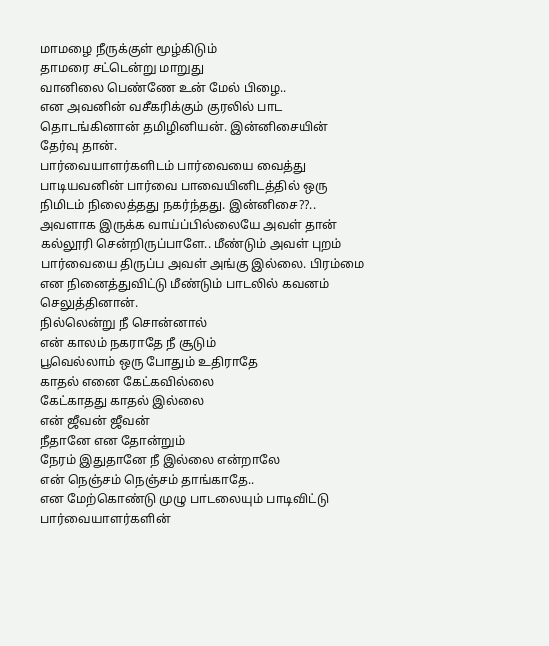மாமழை நீருக்குள் மூழ்கிடும்
தாமரை சட்டென்று மாறுது
வானிலை பெண்ணே உன் மேல் பிழை..
என அவனின் வசீகரிக்கும் குரலில் பாட தொடங்கினான் தமிழினியன். இன்னிசையின் தேர்வு தான்.
பார்வையாளர்களிடம் பார்வையை வைத்து பாடியவனின் பார்வை பாவையினிடத்தில் ஒரு நிமிடம் நிலைத்தது நகர்ந்தது. இன்னிசை??.. அவளாக இருக்க வாய்ப்பில்லையே அவள் தான் கல்லூரி சென்றிருப்பாளே.. மீண்டும் அவள் புறம் பார்வையை திருப்ப அவள் அங்கு இல்லை. பிரம்மை என நினைத்துவிட்டு மீண்டும் பாடலில் கவனம் செலுத்தினான்.
நில்லென்று நீ சொன்னால்
என் காலம் நகராதே நீ சூடும்
பூவெல்லாம் ஒரு போதும் உதிராதே
காதல் எனை கேட்கவில்லை
கேட்காதது காதல் இல்லை
என் ஜீவன் ஜீவன்
நீதானே என தோன்றும்
நேரம் இதுதானே நீ இல்லை என்றாலே
என் நெஞ்சம் நெஞ்சம் தாங்காதே..
என மேற்கொண்டு முழு பாடலையும் பாடிவிட்டு பார்வையாளர்களின்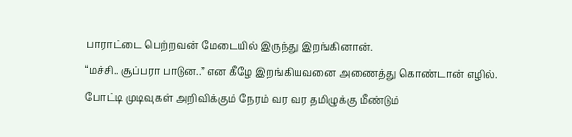பாராட்டை பெற்றவன் மேடையில் இருந்து இறங்கினான்.
“மச்சி.. சூப்பரா பாடுன..” என கீழே இறங்கியவனை அணைத்து கொண்டான் எழில்.
போட்டி முடிவுகள் அறிவிக்கும் நேரம் வர வர தமிழுக்கு மீண்டும்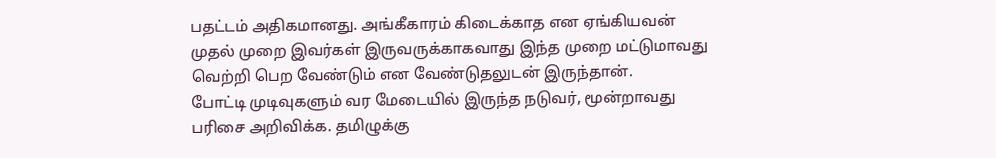பதட்டம் அதிகமானது. அங்கீகாரம் கிடைக்காத என ஏங்கியவன் முதல் முறை இவர்கள் இருவருக்காகவாது இந்த முறை மட்டுமாவது வெற்றி பெற வேண்டும் என வேண்டுதலுடன் இருந்தான்.
போட்டி முடிவுகளும் வர மேடையில் இருந்த நடுவர், மூன்றாவது பரிசை அறிவிக்க. தமிழுக்கு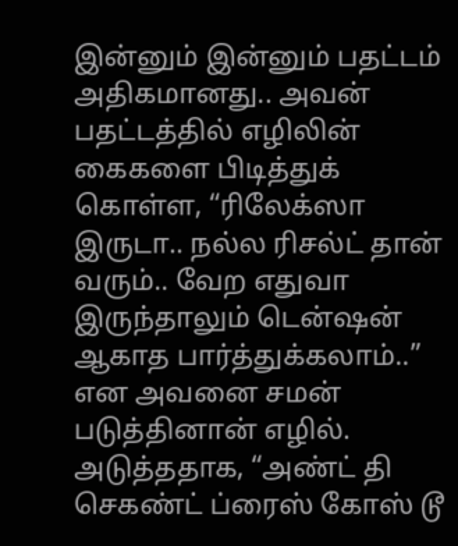இன்னும் இன்னும் பதட்டம் அதிகமானது.. அவன் பதட்டத்தில் எழிலின் கைகளை பிடித்துக் கொள்ள, “ரிலேக்ஸா இருடா.. நல்ல ரிசல்ட் தான் வரும்.. வேற எதுவா இருந்தாலும் டென்ஷன் ஆகாத பார்த்துக்கலாம்..” என அவனை சமன் படுத்தினான் எழில்.
அடுத்ததாக, “அண்ட் தி செகண்ட் ப்ரைஸ் கோஸ் டூ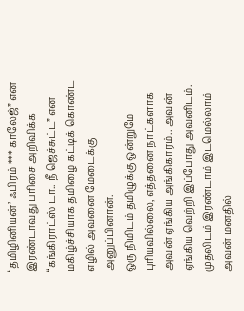‘தமிழினியன்’ ஃபிரம் *** காலேஜ்” என இரண்டாவது பரிசை அறிவிக்க “கங்கிராட்ஸ் டா.. நீ ஜெச்சுட்ட” என மகிழ்ச்சியாக தமிழை கட்டிக் கொண்ட எழில் அவனை மேடைக்கு அனுப்பினான்.
ஒரு நிமிடம் தமிழுக்கு ஒன்றுமே புரியவில்லை, எத்தனை நாட்களாக அவன் ஏங்கிய அங்கிகாரம்.. அவன் ஏங்கிய வெற்றி இப்போது அவனிடம். முதலிடம் இரண்டாம் இடமெல்லாம் அவன் மனதில்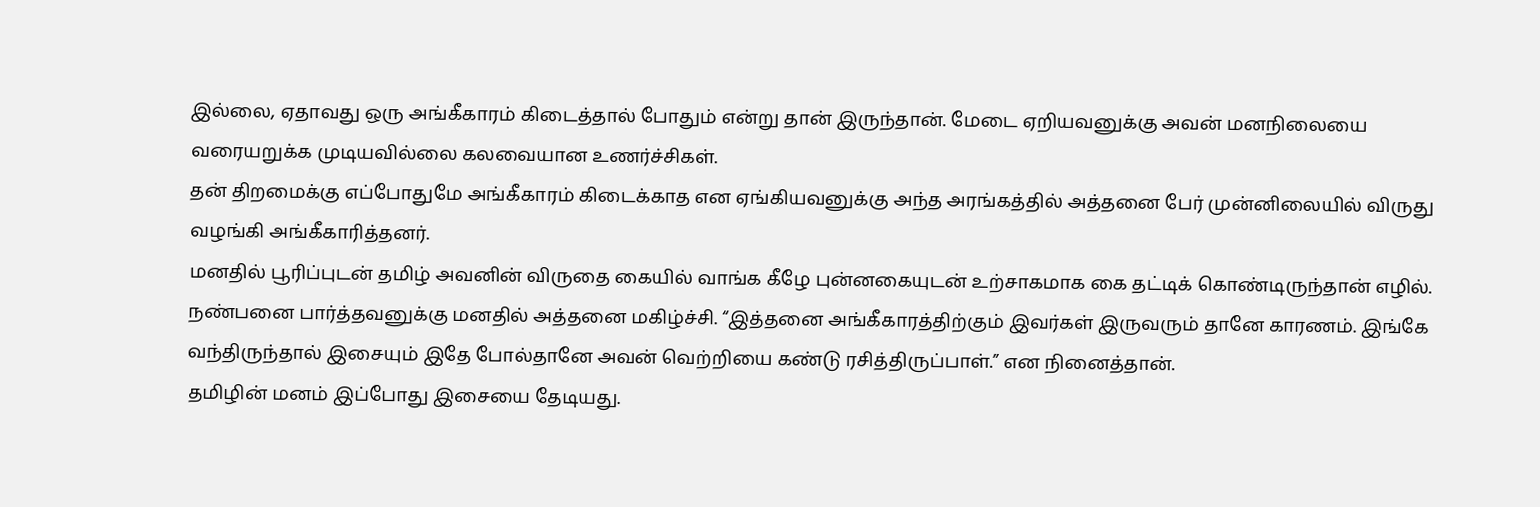இல்லை, ஏதாவது ஒரு அங்கீகாரம் கிடைத்தால் போதும் என்று தான் இருந்தான். மேடை ஏறியவனுக்கு அவன் மனநிலையை வரையறுக்க முடியவில்லை கலவையான உணர்ச்சிகள்.
தன் திறமைக்கு எப்போதுமே அங்கீகாரம் கிடைக்காத என ஏங்கியவனுக்கு அந்த அரங்கத்தில் அத்தனை பேர் முன்னிலையில் விருது வழங்கி அங்கீகாரித்தனர்.
மனதில் பூரிப்புடன் தமிழ் அவனின் விருதை கையில் வாங்க கீழே புன்னகையுடன் உற்சாகமாக கை தட்டிக் கொண்டிருந்தான் எழில். நண்பனை பார்த்தவனுக்கு மனதில் அத்தனை மகிழ்ச்சி. “இத்தனை அங்கீகாரத்திற்கும் இவர்கள் இருவரும் தானே காரணம். இங்கே வந்திருந்தால் இசையும் இதே போல்தானே அவன் வெற்றியை கண்டு ரசித்திருப்பாள்.” என நினைத்தான்.
தமிழின் மனம் இப்போது இசையை தேடியது.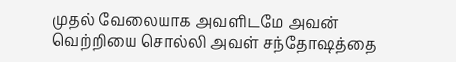முதல் வேலையாக அவளிடமே அவன் வெற்றியை சொல்லி அவள் சந்தோஷத்தை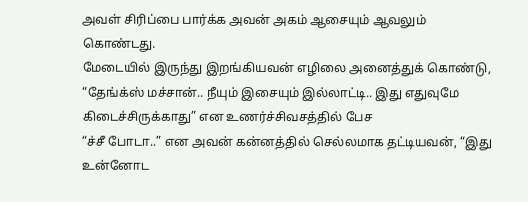அவள் சிரிப்பை பார்க்க அவன் அகம் ஆசையும் ஆவலும் கொண்டது.
மேடையில் இருந்து இறங்கியவன் எழிலை அனைத்துக் கொண்டு, “தேங்க்ஸ் மச்சான்.. நீயும் இசையும் இல்லாட்டி.. இது எதுவுமே கிடைச்சிருக்காது” என உணர்ச்சிவசத்தில் பேச
“ச்சீ போடா..” என அவன் கன்னத்தில் செல்லமாக தட்டியவன், “இது உன்னோட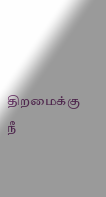திறமைக்கு நீ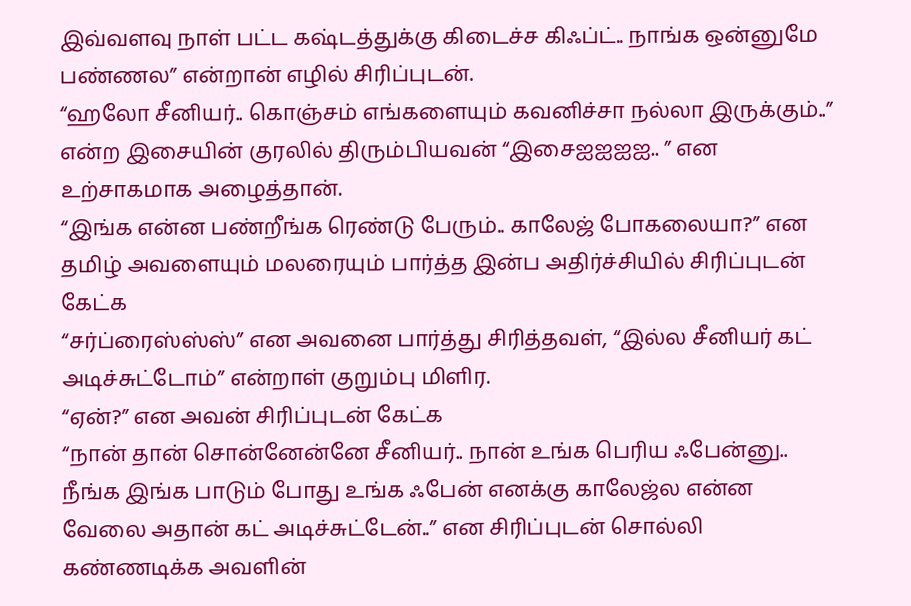இவ்வளவு நாள் பட்ட கஷ்டத்துக்கு கிடைச்ச கிஃப்ட்.. நாங்க ஒன்னுமே பண்ணல” என்றான் எழில் சிரிப்புடன்.
“ஹலோ சீனியர்.. கொஞ்சம் எங்களையும் கவனிச்சா நல்லா இருக்கும்..” என்ற இசையின் குரலில் திரும்பியவன் “இசைஐஐஐஐ.. ” என உற்சாகமாக அழைத்தான்.
“இங்க என்ன பண்றீங்க ரெண்டு பேரும்.. காலேஜ் போகலையா?” என தமிழ் அவளையும் மலரையும் பார்த்த இன்ப அதிர்ச்சியில் சிரிப்புடன் கேட்க
“சர்ப்ரைஸ்ஸ்ஸ்” என அவனை பார்த்து சிரித்தவள், “இல்ல சீனியர் கட் அடிச்சுட்டோம்” என்றாள் குறும்பு மிளிர.
“ஏன்?” என அவன் சிரிப்புடன் கேட்க
“நான் தான் சொன்னேன்னே சீனியர்.. நான் உங்க பெரிய ஃபேன்னு.. நீங்க இங்க பாடும் போது உங்க ஃபேன் எனக்கு காலேஜ்ல என்ன வேலை அதான் கட் அடிச்சுட்டேன்..” என சிரிப்புடன் சொல்லி கண்ணடிக்க அவளின்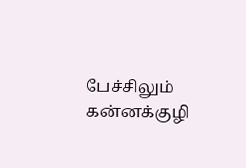பேச்சிலும் கன்னக்குழி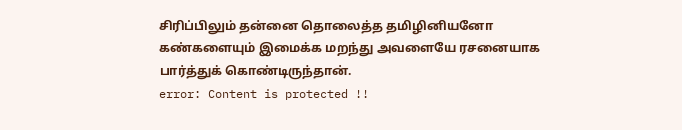சிரிப்பிலும் தன்னை தொலைத்த தமிழினியனோ கண்களையும் இமைக்க மறந்து அவளையே ரசனையாக பார்த்துக் கொண்டிருந்தான்.
error: Content is protected !!